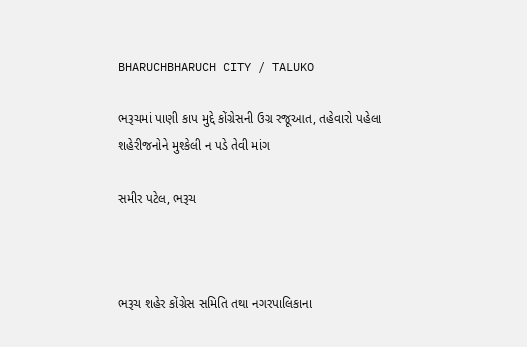BHARUCHBHARUCH CITY / TALUKO

ભરૂચમાં પાણી કાપ મુદ્દે કોંગ્રેસની ઉગ્ર રજૂઆત, તહેવારો પહેલા શહેરીજનોને મુશ્કેલી ન પડે તેવી માંગ

સમીર પટેલ, ભરૂચ



ભરૂચ શહેર કોંગ્રેસ સમિતિ તથા નગરપાલિકાના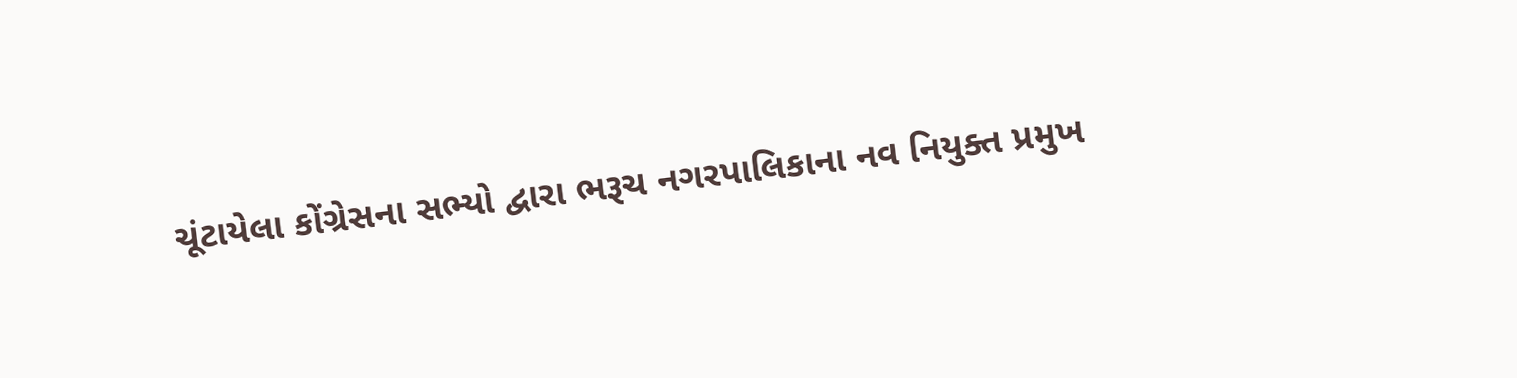ચૂંટાયેલા કોંગ્રેસના સભ્યો દ્વારા ભરૂચ નગરપાલિકાના નવ નિયુક્ત પ્રમુખ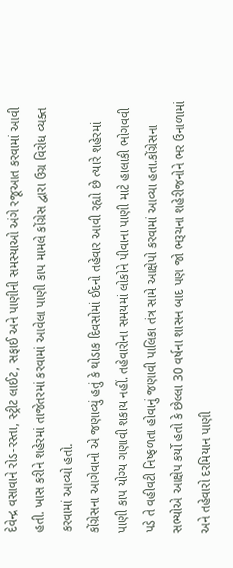દેવેન્દ્ર વસાવાને રોડ-રસ્તા, સ્ટ્રીટ લાઈટ, સફાઈ અને પાણીની સમસ્યાઓ અંગે રજૂઆત કરવામાં આવી હતી. ખાસ કરીને શહેરમાં તાજેતરમાં કરવામાં આવેલા પાણી કાપ મામલે કોંગ્રેસ દ્વારા ઉગ્ર વિરોધ વ્યક્ત કરવામાં આવ્યો હતો.
કોંગ્રેસના આગેવાનો એ જણાવ્યું હતું કે થોડાક દિવસોમાં ઈદનો તહેવાર આવી રહ્યો છે ત્યારે શહેરમાં પાણી કાપ યોગ્ય ગણાવી શકાય નહીં. તહેવારોના સમયમાં લોકોને પીવાના પાણી માટે હાલાકી ભોગવવી પડે તે વહીવટી નિષ્ફળતા હોવાનું જણાવી પાલિકા તંત્ર સામે આક્ષેપો કરવામાં આવ્યા હતા.કોંગ્રેસના સભ્યોએ આક્ષેપ કર્યો હતો કે છેલ્લા 30 વર્ષના શાસન બાદ પણ જો ભરૂચના શહેરીજનોને ભર ઉનાળામાં અને તહેવારો દરમિયાન પાણી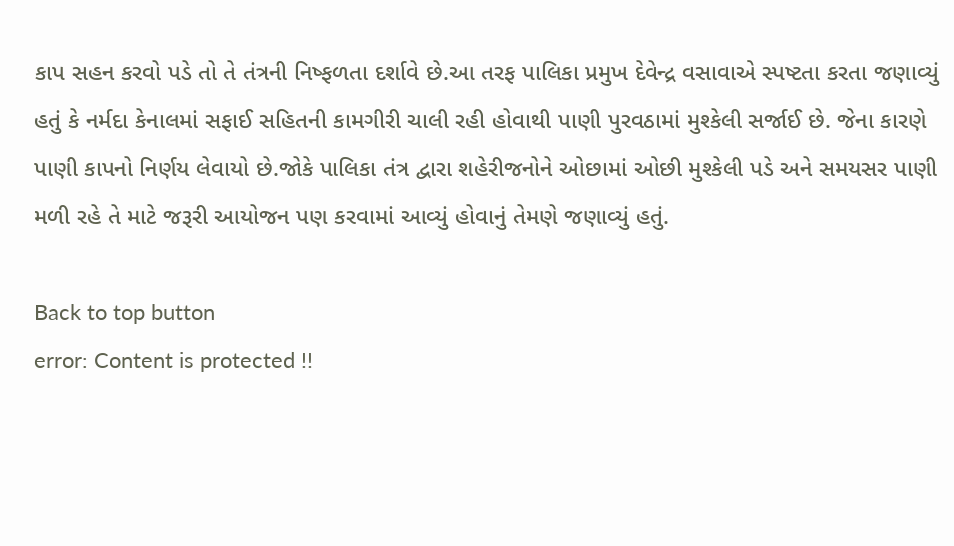કાપ સહન કરવો પડે તો તે તંત્રની નિષ્ફળતા દર્શાવે છે.આ તરફ પાલિકા પ્રમુખ દેવેન્દ્ર વસાવાએ સ્પષ્ટતા કરતા જણાવ્યું હતું કે નર્મદા કેનાલમાં સફાઈ સહિતની કામગીરી ચાલી રહી હોવાથી પાણી પુરવઠામાં મુશ્કેલી સર્જાઈ છે. જેના કારણે પાણી કાપનો નિર્ણય લેવાયો છે.જોકે પાલિકા તંત્ર દ્વારા શહેરીજનોને ઓછામાં ઓછી મુશ્કેલી પડે અને સમયસર પાણી મળી રહે તે માટે જરૂરી આયોજન પણ કરવામાં આવ્યું હોવાનું તેમણે જણાવ્યું હતું.

Back to top button
error: Content is protected !!